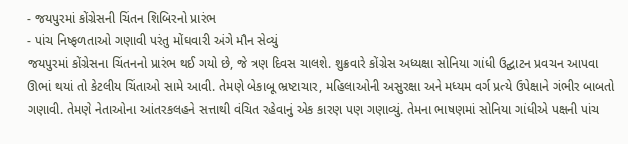- જયપુરમાં કોંગ્રેસની ચિંતન શિબિરનો પ્રારંભ
- પાંચ નિષ્ફળતાઓ ગણાવી પરંતુ મોંઘવારી અંગે મૌન સેવ્યું
જયપુરમાં કોંગ્રેસના ચિંતનનો પ્રારંભ થઈ ગયો છે, જે ત્રણ દિવસ ચાલશે. શુક્રવારે કોંગ્રેસ અધ્યક્ષા સોનિયા ગાંધી ઉદ્ઘાટન પ્રવચન આપવા ઊભાં થયાં તો કેટલીય ચિંતાઓ સામે આવી. તેમણે બેકાબૂ ભ્રષ્ટાચાર, મહિલાઓની અસુરક્ષા અને મધ્યમ વર્ગ પ્રત્યે ઉપેક્ષાને ગંભીર બાબતો ગણાવી. તેમણે નેતાઓના આંતરકલહને સત્તાથી વંચિત રહેવાનું એક કારણ પણ ગણાવ્યું. તેમના ભાષણમાં સોનિયા ગાંધીએ પક્ષની પાંચ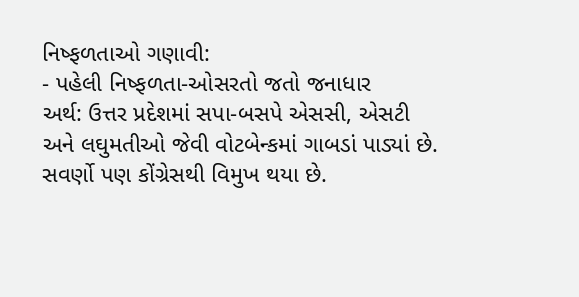નિષ્ફળતાઓ ગણાવી:
- પહેલી નિષ્ફળતા-ઓસરતો જતો જનાધાર
અર્થ: ઉત્તર પ્રદેશમાં સપા-બસપે એસસી, એસટી અને લઘુમતીઓ જેવી વોટબેન્કમાં ગાબડાં પાડ્યાં છે. સવર્ણો પણ કોંગ્રેસથી વિમુખ થયા છે.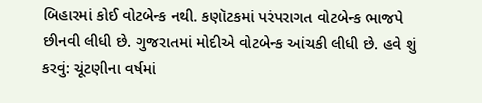બિહારમાં કોઈ વોટબેન્ક નથી. કણૉટકમાં પરંપરાગત વોટબેન્ક ભાજપે છીનવી લીધી છે. ગુજરાતમાં મોદીએ વોટબેન્ક આંચકી લીધી છે. હવે શું કરવું: ચૂંટણીના વર્ષમાં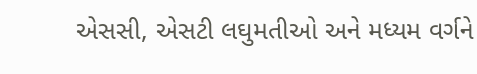એસસી, એસટી લઘુમતીઓ અને મધ્યમ વર્ગને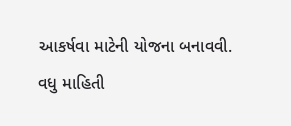આકર્ષવા માટેની યોજના બનાવવી.
વધુ માહિતી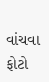વાંચવા ફોટો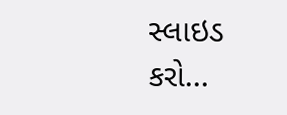સ્લાઇડ કરો...